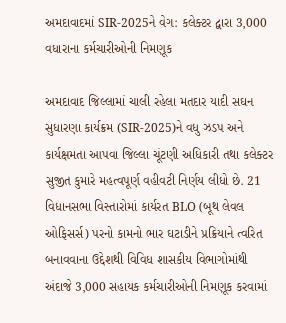અમદાવાદમાં SIR-2025ને વેગ: કલેક્ટર દ્વારા 3,000 વધારાના કર્મચારીઓની નિમણૂક

અમદાવાદ જિલ્લામાં ચાલી રહેલા મતદાર યાદી સઘન સુધારણા કાર્યક્રમ (SIR-2025)ને વધુ ઝડપ અને કાર્યક્ષમતા આપવા જિલ્લા ચૂંટણી અધિકારી તથા કલેક્ટર સુજીત કુમારે મહત્વપૂર્ણ વહીવટી નિર્ણય લીધો છે. 21 વિધાનસભા વિસ્તારોમાં કાર્યરત BLO (બૂથ લેવલ ઓફિસર્સ) પરનો કામનો ભાર ઘટાડીને પ્રક્રિયાને ત્વરિત બનાવવાના ઉદ્દેશથી વિવિધ શાસકીય વિભાગોમાંથી અંદાજે 3,000 સહાયક કર્મચારીઓની નિમણૂક કરવામાં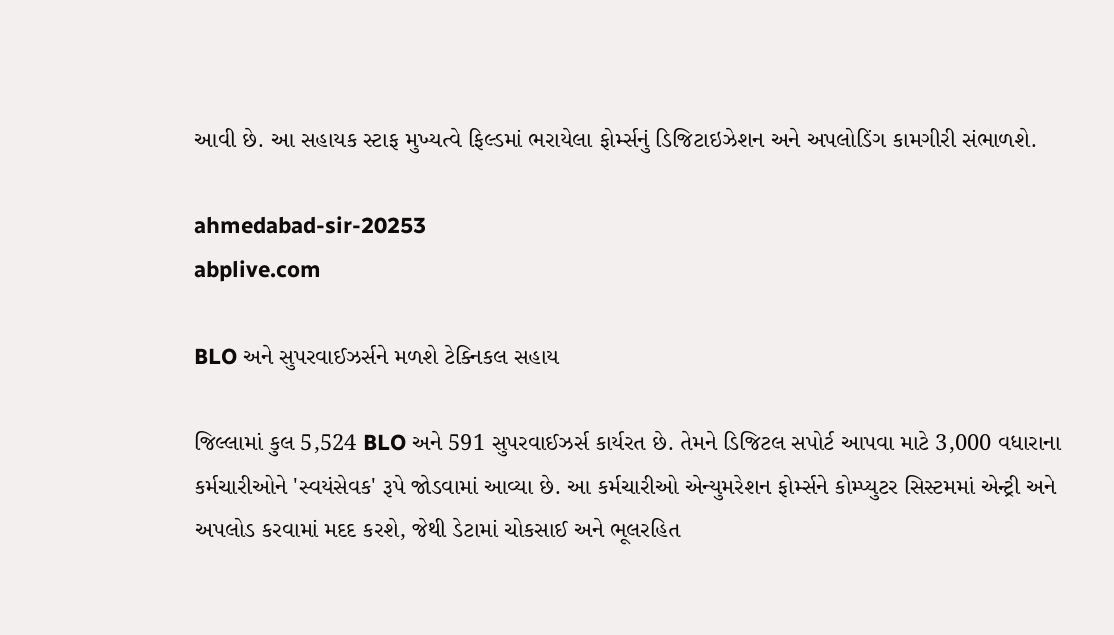આવી છે. આ સહાયક સ્ટાફ મુખ્યત્વે ફિલ્ડમાં ભરાયેલા ફોર્મ્સનું ડિજિટાઇઝેશન અને અપલોડિંગ કામગીરી સંભાળશે.

ahmedabad-sir-20253
abplive.com

BLO અને સુપરવાઈઝર્સને મળશે ટેક્નિકલ સહાય

જિલ્લામાં કુલ 5,524 BLO અને 591 સુપરવાઈઝર્સ કાર્યરત છે. તેમને ડિજિટલ સપોર્ટ આપવા માટે 3,000 વધારાના કર્મચારીઓને 'સ્વયંસેવક' રૂપે જોડવામાં આવ્યા છે. આ કર્મચારીઓ એન્યુમરેશન ફોર્મ્સને કોમ્પ્યુટર સિસ્ટમમાં એન્ટ્રી અને અપલોડ કરવામાં મદદ કરશે, જેથી ડેટામાં ચોકસાઈ અને ભૂલરહિત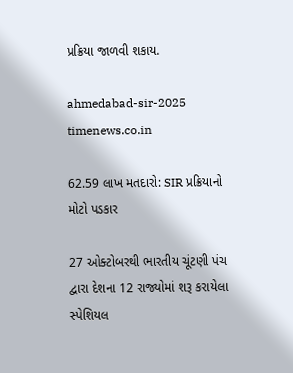પ્રક્રિયા જાળવી શકાય.

ahmedabad-sir-2025
timenews.co.in

62.59 લાખ મતદારો: SIR પ્રક્રિયાનો મોટો પડકાર

27 ઓક્ટોબરથી ભારતીય ચૂંટણી પંચ દ્વારા દેશના 12 રાજ્યોમાં શરૂ કરાયેલા સ્પેશિયલ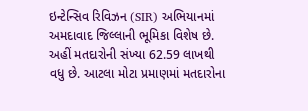ઇન્ટેન્સિવ રિવિઝન (SIR) અભિયાનમાં અમદાવાદ જિલ્લાની ભૂમિકા વિશેષ છે. અહીં મતદારોની સંખ્યા 62.59 લાખથી વધુ છે. આટલા મોટા પ્રમાણમાં મતદારોના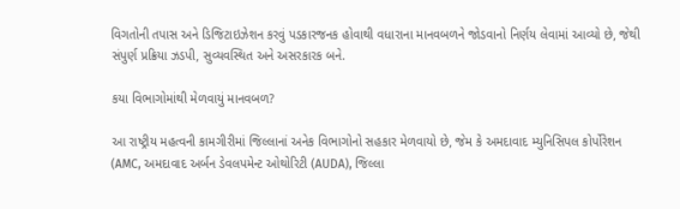વિગતોની તપાસ અને ડિજિટાઇઝેશન કરવું પડકારજનક હોવાથી વધારાના માનવબળને જોડવાનો નિર્ણય લેવામાં આવ્યો છે, જેથી સંપુર્ણ પ્રક્રિયા ઝડપી, સુવ્યવસ્થિત અને અસરકારક બને.

કયા વિભાગોમાંથી મેળવાયું માનવબળ?

આ રાષ્ટ્રીય મહત્વની કામગીરીમાં જિલ્લાનાં અનેક વિભાગોનો સહકાર મેળવાયો છે, જેમ કે અમદાવાદ મ્યુનિસિપલ કોર્પોરેશન (AMC, અમદાવાદ અર્બન ડેવલપમેન્ટ ઓથોરિટી (AUDA), જિલ્લા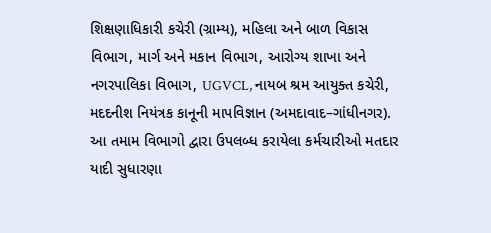શિક્ષણાધિકારી કચેરી (ગ્રામ્ય), મહિલા અને બાળ વિકાસ વિભાગ, માર્ગ અને મકાન વિભાગ, આરોગ્ય શાખા અને નગરપાલિકા વિભાગ, UGVCL, નાયબ શ્રમ આયુક્ત કચેરી, મદદનીશ નિયંત્રક કાનૂની માપવિજ્ઞાન (અમદાવાદ–ગાંધીનગર). આ તમામ વિભાગો દ્વારા ઉપલબ્ધ કરાયેલા કર્મચારીઓ મતદાર યાદી સુધારણા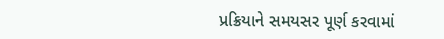પ્રક્રિયાને સમયસર પૂર્ણ કરવામાં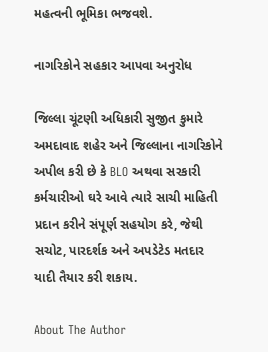મહત્વની ભૂમિકા ભજવશે.

નાગરિકોને સહકાર આપવા અનુરોધ

જિલ્લા ચૂંટણી અધિકારી સુજીત કુમારે અમદાવાદ શહેર અને જિલ્લાના નાગરિકોને અપીલ કરી છે કે BLO અથવા સરકારી કર્મચારીઓ ઘરે આવે ત્યારે સાચી માહિતી પ્રદાન કરીને સંપૂર્ણ સહયોગ કરે, જેથી સચોટ, પારદર્શક અને અપડેટેડ મતદાર યાદી તૈયાર કરી શકાય.

About The Author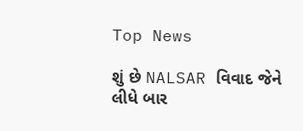Top News

શું છે NALSAR વિવાદ જેને લીધે બાર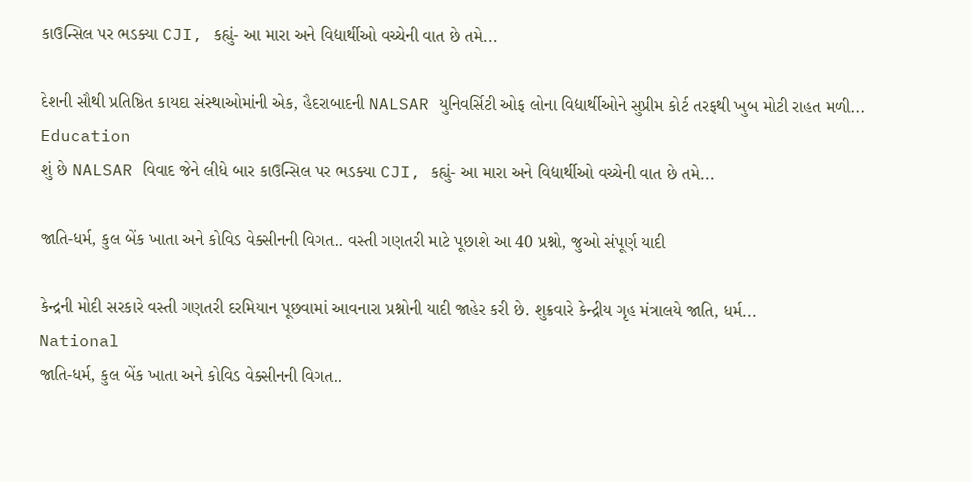કાઉન્સિલ પર ભડક્યા CJI, કહ્યું- આ મારા અને વિદ્યાર્થીઓ વચ્ચેની વાત છે તમે...

દેશની સૌથી પ્રતિષ્ઠિત કાયદા સંસ્થાઓમાંની એક, હૈદરાબાદની NALSAR યુનિવર્સિટી ઓફ લોના વિદ્યાર્થીઓને સુપ્રીમ કોર્ટ તરફથી ખુબ મોટી રાહત મળી...
Education
શું છે NALSAR વિવાદ જેને લીધે બાર કાઉન્સિલ પર ભડક્યા CJI, કહ્યું- આ મારા અને વિદ્યાર્થીઓ વચ્ચેની વાત છે તમે...

જાતિ-ધર્મ, કુલ બેંક ખાતા અને કોવિડ વેક્સીનની વિગત.. વસ્તી ગણતરી માટે પૂછાશે આ 40 પ્રશ્નો, જુઓ સંપૂર્ણ યાદી

કેન્દ્રની મોદી સરકારે વસ્તી ગણતરી દરમિયાન પૂછવામાં આવનારા પ્રશ્નોની યાદી જાહેર કરી છે. શુક્રવારે કેન્દ્રીય ગૃહ મંત્રાલયે જાતિ, ધર્મ...
National
જાતિ-ધર્મ, કુલ બેંક ખાતા અને કોવિડ વેક્સીનની વિગત..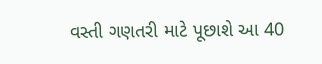વસ્તી ગણતરી માટે પૂછાશે આ 40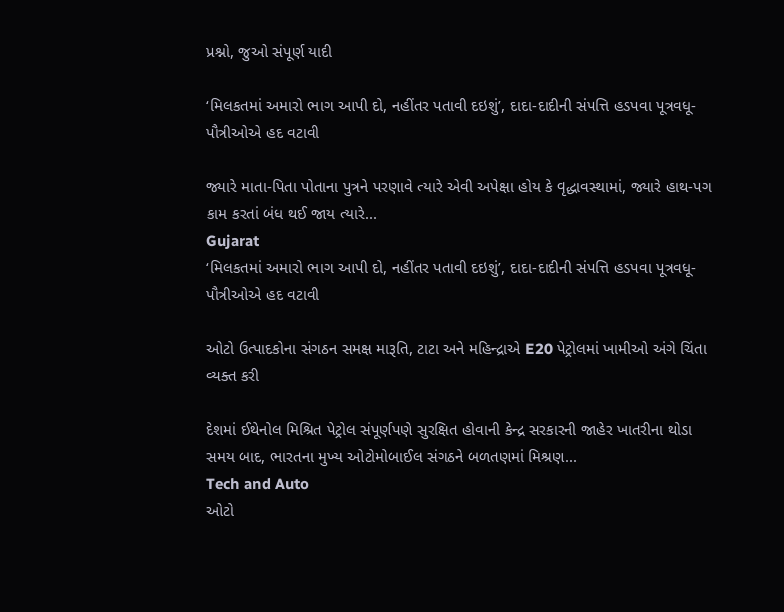પ્રશ્નો, જુઓ સંપૂર્ણ યાદી

‘મિલકતમાં અમારો ભાગ આપી દો, નહીંતર પતાવી દઇશું’, દાદા-દાદીની સંપત્તિ હડપવા પૂત્રવધૂ-પૌત્રીઓએ હદ વટાવી

જ્યારે માતા-પિતા પોતાના પુત્રને પરણાવે ત્યારે એવી અપેક્ષા હોય કે વૃદ્ધાવસ્થામાં, જ્યારે હાથ-પગ કામ કરતાં બંધ થઈ જાય ત્યારે...
Gujarat
‘મિલકતમાં અમારો ભાગ આપી દો, નહીંતર પતાવી દઇશું’, દાદા-દાદીની સંપત્તિ હડપવા પૂત્રવધૂ-પૌત્રીઓએ હદ વટાવી

ઓટો ઉત્પાદકોના સંગઠન સમક્ષ મારૂતિ, ટાટા અને મહિન્દ્રાએ E20 પેટ્રોલમાં ખામીઓ અંગે ચિંતા વ્યક્ત કરી

દેશમાં ઈથેનોલ મિશ્રિત પેટ્રોલ સંપૂર્ણપણે સુરક્ષિત હોવાની કેન્દ્ર સરકારની જાહેર ખાતરીના થોડા સમય બાદ, ભારતના મુખ્ય ઓટોમોબાઈલ સંગઠને બળતણમાં મિશ્રણ...
Tech and Auto
ઓટો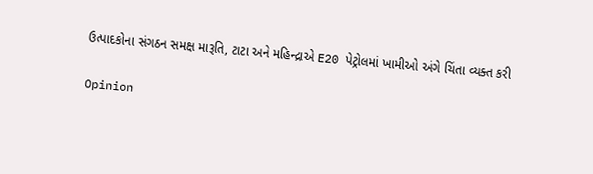ઉત્પાદકોના સંગઠન સમક્ષ મારૂતિ, ટાટા અને મહિન્દ્રાએ E20 પેટ્રોલમાં ખામીઓ અંગે ચિંતા વ્યક્ત કરી

Opinion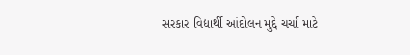સરકાર વિદ્યાર્થી આંદોલન મુદ્દે ચર્ચા માટે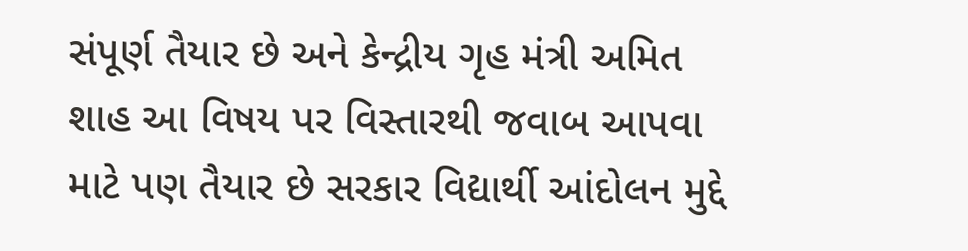સંપૂર્ણ તૈયાર છે અને કેન્દ્રીય ગૃહ મંત્રી અમિત શાહ આ વિષય પર વિસ્તારથી જવાબ આપવા માટે પણ તૈયાર છે સરકાર વિદ્યાર્થી આંદોલન મુદ્દે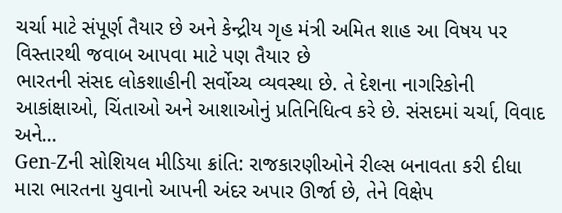ચર્ચા માટે સંપૂર્ણ તૈયાર છે અને કેન્દ્રીય ગૃહ મંત્રી અમિત શાહ આ વિષય પર વિસ્તારથી જવાબ આપવા માટે પણ તૈયાર છે
ભારતની સંસદ લોકશાહીની સર્વોચ્ચ વ્યવસ્થા છે. તે દેશના નાગરિકોની આકાંક્ષાઓ, ચિંતાઓ અને આશાઓનું પ્રતિનિધિત્વ કરે છે. સંસદમાં ચર્ચા, વિવાદ અને...
Gen-Zની સોશિયલ મીડિયા ક્રાંતિ: રાજકારણીઓને રીલ્સ બનાવતા કરી દીધા
મારા ભારતના યુવાનો આપની અંદર અપાર ઊર્જા છે, તેને વિક્ષેપ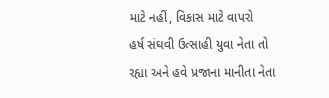માટે નહીં, વિકાસ માટે વાપરો
હર્ષ સંઘવી ઉત્સાહી યુવા નેતા તો રહ્યા અને હવે પ્રજાના માનીતા નેતા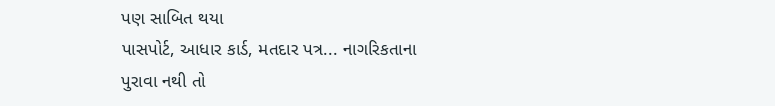પણ સાબિત થયા
પાસપોર્ટ, આધાર કાર્ડ, મતદાર પત્ર... નાગરિકતાના પુરાવા નથી તો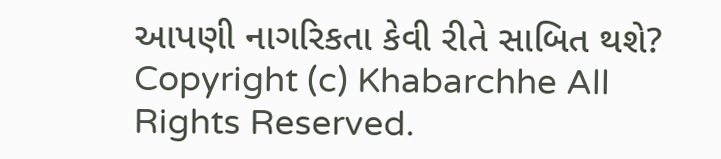આપણી નાગરિકતા કેવી રીતે સાબિત થશે?
Copyright (c) Khabarchhe All Rights Reserved.